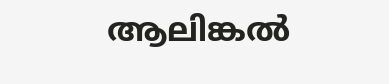ആലിങ്കൽ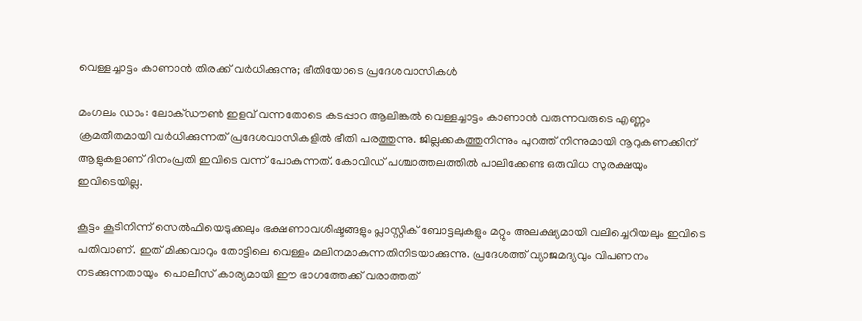വെള്ളച്ചാട്ടം കാണാൻ തിരക്ക് വർധിക്കുന്നു; ഭീതിയോടെ പ്രദേശവാസികൾ

മംഗലം ഡാം: ലോക്ഡൗൺ ഇളവ് വന്നതോടെ കടപ്പാറ ആലിങ്കൽ വെള്ളച്ചാട്ടം കാണാൻ വരുന്നവരുടെ എണ്ണം ക്രമതീതമായി വർധിക്കുന്നത് പ്രദേശവാസികളിൽ ഭീതി പരത്തുന്നു. ജില്ലക്കകത്തുനിന്നും പുറത്ത് നിന്നുമായി നൂറുകണക്കിന് ആളുകളാണ് ദിനംപ്രതി ഇവിടെ വന്ന് പോകുന്നത്. കോവിഡ് പശ്ചാത്തലത്തിൽ പാലിക്കേണ്ട ഒരുവിധ സുരക്ഷയും ഇവിടെയില്ല.

കൂട്ടം കൂടിനിന്ന് സെൽഫിയെടുക്കലും ഭക്ഷണാവശിഷ്ടങ്ങളും പ്ലാസ്റ്റിക് ബോട്ടലുകളും മറ്റും അലക്ഷ്യമായി വലിച്ചെറിയലും ഇവിടെ പതിവാണ്. ഇത് മിക്കവാറും തോട്ടിലെ വെള്ളം മലിനമാകുന്നതിനിടയാക്കുന്നു. പ്രദേശത്ത് വ്യാജമദ്യവും വിപണനം നടക്കുന്നതായും  പൊലീസ് കാര്യമായി ഈ ഭാഗത്തേക്ക് വരാത്തത്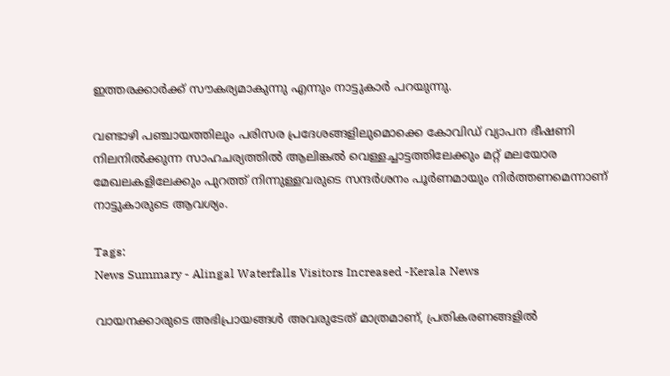ഇത്തരക്കാർക്ക് സൗകര്യമാകുന്നു എന്നും നാട്ടുകാർ പറയുന്നു.

വണ്ടാഴി പഞ്ചായത്തിലും പരിസര പ്രദേശങ്ങളിലുമൊക്കെ കോവിഡ് വ്യാപന ഭീഷണി നിലനിൽക്കുന്ന സാഹചര്യത്തിൽ ആലിങ്കൽ വെള്ളച്ചാട്ടത്തിലേക്കും മറ്റ് മലയോര മേഖലകളിലേക്കും പുറത്ത് നിന്നുള്ളവരുടെ സന്ദർശനം പൂർണമായും നിർത്തണമെന്നാണ് നാട്ടുകാരുടെ ആവശ്യം.

Tags:
News Summary - Alingal Waterfalls Visitors Increased -Kerala News

വായനക്കാരുടെ അഭിപ്രായങ്ങള്‍ അവരുടേത് മാത്രമാണ്, പ്രതികരണങ്ങളിൽ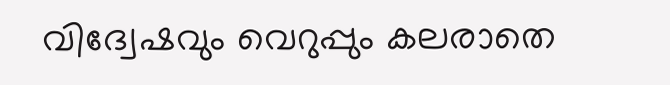വിദ്വേഷവും വെറുപ്പും കലരാതെ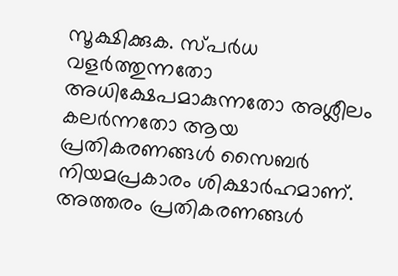സൂക്ഷിക്കുക. സ്പർധ വളർത്തുന്നതോ അധിക്ഷേപമാകുന്നതോ അശ്ലീലം കലർന്നതോ ആയ പ്രതികരണങ്ങൾ സൈബർ നിയമപ്രകാരം ശിക്ഷാർഹമാണ്. അത്തരം പ്രതികരണങ്ങൾ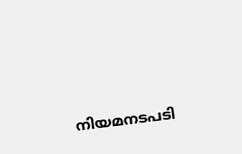നിയമനടപടി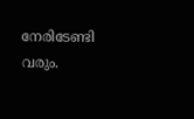നേരിടേണ്ടി വരും.